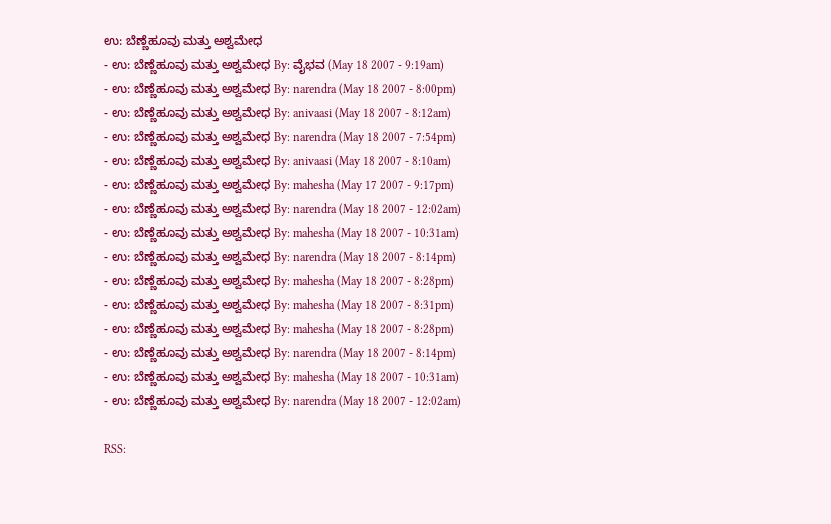ಉ: ಬೆಣ್ಣೆಹೂವು ಮತ್ತು ಅಶ್ವಮೇಧ
- ಉ: ಬೆಣ್ಣೆಹೂವು ಮತ್ತು ಅಶ್ವಮೇಧ By: ವೈಭವ (May 18 2007 - 9:19am)
- ಉ: ಬೆಣ್ಣೆಹೂವು ಮತ್ತು ಅಶ್ವಮೇಧ By: narendra (May 18 2007 - 8:00pm)
- ಉ: ಬೆಣ್ಣೆಹೂವು ಮತ್ತು ಅಶ್ವಮೇಧ By: anivaasi (May 18 2007 - 8:12am)
- ಉ: ಬೆಣ್ಣೆಹೂವು ಮತ್ತು ಅಶ್ವಮೇಧ By: narendra (May 18 2007 - 7:54pm)
- ಉ: ಬೆಣ್ಣೆಹೂವು ಮತ್ತು ಅಶ್ವಮೇಧ By: anivaasi (May 18 2007 - 8:10am)
- ಉ: ಬೆಣ್ಣೆಹೂವು ಮತ್ತು ಅಶ್ವಮೇಧ By: mahesha (May 17 2007 - 9:17pm)
- ಉ: ಬೆಣ್ಣೆಹೂವು ಮತ್ತು ಅಶ್ವಮೇಧ By: narendra (May 18 2007 - 12:02am)
- ಉ: ಬೆಣ್ಣೆಹೂವು ಮತ್ತು ಅಶ್ವಮೇಧ By: mahesha (May 18 2007 - 10:31am)
- ಉ: ಬೆಣ್ಣೆಹೂವು ಮತ್ತು ಅಶ್ವಮೇಧ By: narendra (May 18 2007 - 8:14pm)
- ಉ: ಬೆಣ್ಣೆಹೂವು ಮತ್ತು ಅಶ್ವಮೇಧ By: mahesha (May 18 2007 - 8:28pm)
- ಉ: ಬೆಣ್ಣೆಹೂವು ಮತ್ತು ಅಶ್ವಮೇಧ By: mahesha (May 18 2007 - 8:31pm)
- ಉ: ಬೆಣ್ಣೆಹೂವು ಮತ್ತು ಅಶ್ವಮೇಧ By: mahesha (May 18 2007 - 8:28pm)
- ಉ: ಬೆಣ್ಣೆಹೂವು ಮತ್ತು ಅಶ್ವಮೇಧ By: narendra (May 18 2007 - 8:14pm)
- ಉ: ಬೆಣ್ಣೆಹೂವು ಮತ್ತು ಅಶ್ವಮೇಧ By: mahesha (May 18 2007 - 10:31am)
- ಉ: ಬೆಣ್ಣೆಹೂವು ಮತ್ತು ಅಶ್ವಮೇಧ By: narendra (May 18 2007 - 12:02am)

RSS: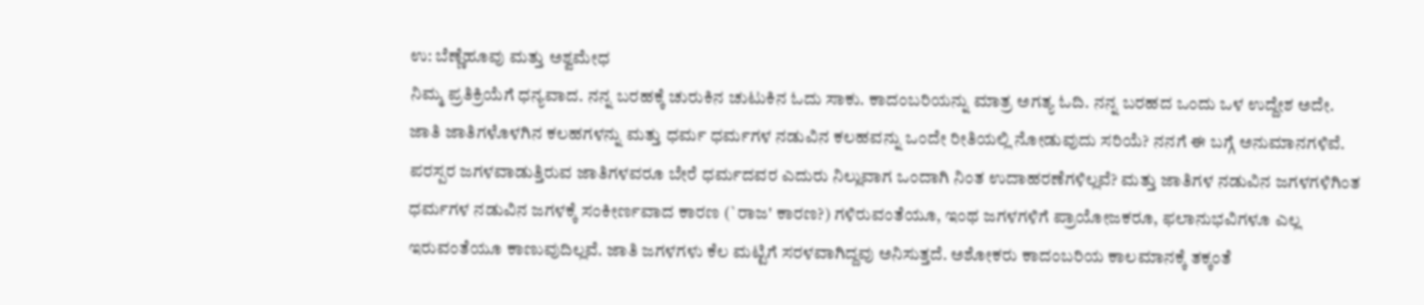ಉ: ಬೆಣ್ಣೆಹೂವು ಮತ್ತು ಅಶ್ವಮೇಧ
ನಿಮ್ಮ ಪ್ರತಿಕ್ರಿಯೆಗೆ ಧನ್ಯವಾದ. ನನ್ನ ಬರಹಕ್ಕೆ ಚುರುಕಿನ ಚುಟುಕಿನ ಓದು ಸಾಕು. ಕಾದಂಬರಿಯನ್ನು ಮಾತ್ರ ಅಗತ್ಯ ಓದಿ. ನನ್ನ ಬರಹದ ಒಂದು ಒಳ ಉದ್ದೇಶ ಅದೇ.
ಜಾತಿ ಜಾತಿಗಳೊಳಗಿನ ಕಲಹಗಳನ್ನು ಮತ್ತು ಧರ್ಮ ಧರ್ಮಗಳ ನಡುವಿನ ಕಲಹವನ್ನು ಒಂದೇ ರೀತಿಯಲ್ಲಿ ನೋಡುವುದು ಸರಿಯೆ? ನನಗೆ ಈ ಬಗ್ಗೆ ಅನುಮಾನಗಳಿವೆ. ಪರಸ್ಪರ ಜಗಳವಾಡುತ್ತಿರುವ ಜಾತಿಗಳವರೂ ಬೇರೆ ಧರ್ಮದವರ ಎದುರು ನಿಲ್ಲುವಾಗ ಒಂದಾಗಿ ನಿಂತ ಉದಾಹರಣೆಗಳಿಲ್ಲವೆ? ಮತ್ತು ಜಾತಿಗಳ ನಡುವಿನ ಜಗಳಗಳಿಗಿಂತ ಧರ್ಮಗಳ ನಡುವಿನ ಜಗಳಕ್ಕೆ ಸಂಕೀರ್ಣವಾದ ಕಾರಣ (`ರಾಜ' ಕಾರಣ?) ಗಳಿರುವಂತೆಯೂ, ಇಂಥ ಜಗಳಗಳಿಗೆ ಪ್ರಾಯೋಜಕರೂ, ಫಲಾನುಭವಿಗಳೂ ಎಲ್ಲ ಇರುವಂತೆಯೂ ಕಾಣುವುದಿಲ್ಲವೆ. ಜಾತಿ ಜಗಳಗಳು ಕೆಲ ಮಟ್ಟಿಗೆ ಸರಳವಾಗಿದ್ದವು ಅನಿಸುತ್ತದೆ. ಅಶೋಕರು ಕಾದಂಬರಿಯ ಕಾಲಮಾನಕ್ಕೆ ತಕ್ಕಂತೆ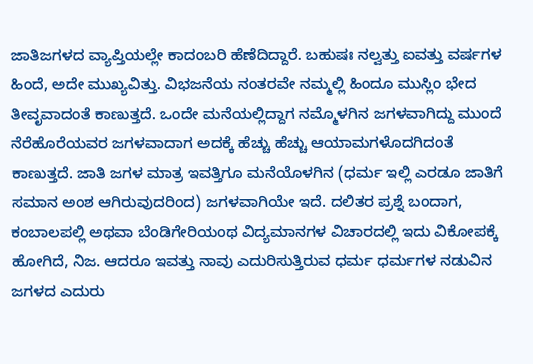ಜಾತಿಜಗಳದ ವ್ಯಾಪ್ತಿಯಲ್ಲೇ ಕಾದಂಬರಿ ಹೆಣೆದಿದ್ದಾರೆ. ಬಹುಷಃ ನಲ್ವತ್ತು ಐವತ್ತು ವರ್ಷಗಳ ಹಿಂದೆ, ಅದೇ ಮುಖ್ಯವಿತ್ತು. ವಿಭಜನೆಯ ನಂತರವೇ ನಮ್ಮಲ್ಲಿ ಹಿಂದೂ ಮುಸ್ಲಿಂ ಭೇದ ತೀವೃವಾದಂತೆ ಕಾಣುತ್ತದೆ. ಒಂದೇ ಮನೆಯಲ್ಲಿದ್ದಾಗ ನಮ್ಮೊಳಗಿನ ಜಗಳವಾಗಿದ್ದು ಮುಂದೆ ನೆರೆಹೊರೆಯವರ ಜಗಳವಾದಾಗ ಅದಕ್ಕೆ ಹೆಚ್ಚು ಹೆಚ್ಚು ಆಯಾಮಗಳೊದಗಿದಂತೆ ಕಾಣುತ್ತದೆ. ಜಾತಿ ಜಗಳ ಮಾತ್ರ ಇವತ್ತಿಗೂ ಮನೆಯೊಳಗಿನ (ಧರ್ಮ ಇಲ್ಲಿ ಎರಡೂ ಜಾತಿಗೆ ಸಮಾನ ಅಂಶ ಆಗಿರುವುದರಿಂದ) ಜಗಳವಾಗಿಯೇ ಇದೆ. ದಲಿತರ ಪ್ರಶ್ನೆ ಬಂದಾಗ, ಕಂಬಾಲಪಲ್ಲಿ ಅಥವಾ ಬೆಂಡಿಗೇರಿಯಂಥ ವಿದ್ಯಮಾನಗಳ ವಿಚಾರದಲ್ಲಿ ಇದು ವಿಕೋಪಕ್ಕೆ ಹೋಗಿದೆ, ನಿಜ. ಆದರೂ ಇವತ್ತು ನಾವು ಎದುರಿಸುತ್ತಿರುವ ಧರ್ಮ ಧರ್ಮಗಳ ನಡುವಿನ ಜಗಳದ ಎದುರು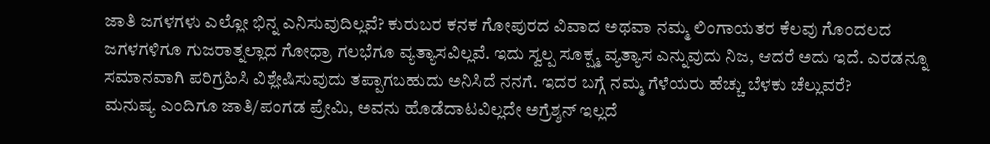ಜಾತಿ ಜಗಳಗಳು ಎಲ್ಲೋ ಭಿನ್ನ ಎನಿಸುವುದಿಲ್ಲವೆ? ಕುರುಬರ ಕನಕ ಗೋಪುರದ ವಿವಾದ ಅಥವಾ ನಮ್ಮ ಲಿಂಗಾಯತರ ಕೆಲವು ಗೊಂದಲದ ಜಗಳಗಳಿಗೂ ಗುಜರಾತ್ನಲ್ಲಾದ ಗೋಧ್ರಾ ಗಲಭೆಗೂ ವ್ಯತ್ಯಾಸವಿಲ್ಲವೆ. ಇದು ಸ್ವಲ್ಪ ಸೂಕ್ಷ್ಮ ವ್ಯತ್ಯಾಸ ಎನ್ನುವುದು ನಿಜ, ಆದರೆ ಅದು ಇದೆ. ಎರಡನ್ನೂ ಸಮಾನವಾಗಿ ಪರಿಗ್ರಹಿಸಿ ವಿಶ್ಲೇಷಿಸುವುದು ತಪ್ಪಾಗಬಹುದು ಅನಿಸಿದೆ ನನಗೆ. ಇದರ ಬಗ್ಗೆ ನಮ್ಮ ಗೆಳೆಯರು ಹೆಚ್ಚು ಬೆಳಕು ಚೆಲ್ಲುವರೆ?
ಮನುಷ್ಯ ಎಂದಿಗೂ ಜಾತಿ/ಪಂಗಡ ಪ್ರೇಮಿ, ಅವನು ಹೊಡೆದಾಟವಿಲ್ಲದೇ ಅಗ್ರೆಶ್ಶನ್ ಇಲ್ಲದೆ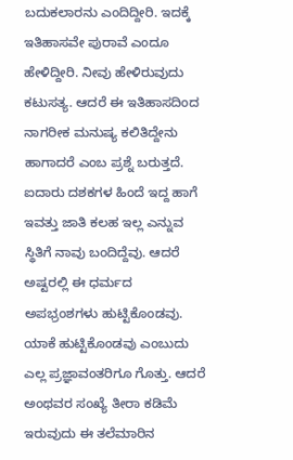ಬದುಕಲಾರನು ಎಂದಿದ್ದೀರಿ. ಇದಕ್ಕೆ ಇತಿಹಾಸವೇ ಪುರಾವೆ ಎಂದೂ ಹೇಳಿದ್ದೀರಿ. ನೀವು ಹೇಳಿರುವುದು ಕಟುಸತ್ಯ. ಆದರೆ ಈ ಇತಿಹಾಸದಿಂದ ನಾಗರೀಕ ಮನುಷ್ಯ ಕಲಿತಿದ್ದೇನು ಹಾಗಾದರೆ ಎಂಬ ಪ್ರಶ್ನೆ ಬರುತ್ತದೆ. ಐದಾರು ದಶಕಗಳ ಹಿಂದೆ ಇದ್ದ ಹಾಗೆ ಇವತ್ತು ಜಾತಿ ಕಲಹ ಇಲ್ಲ ಎನ್ನುವ ಸ್ಥಿತಿಗೆ ನಾವು ಬಂದಿದ್ದೆವು. ಆದರೆ ಅಷ್ಟರಲ್ಲಿ ಈ ಧರ್ಮದ ಅಪಭ್ರಂಶಗಳು ಹುಟ್ಟಿಕೊಂಡವು. ಯಾಕೆ ಹುಟ್ಟಿಕೊಂಡವು ಎಂಬುದು ಎಲ್ಲ ಪ್ರಜ್ಞಾವಂತರಿಗೂ ಗೊತ್ತು. ಆದರೆ ಅಂಥವರ ಸಂಖ್ಯೆ ತೀರಾ ಕಡಿಮೆ ಇರುವುದು ಈ ತಲೆಮಾರಿನ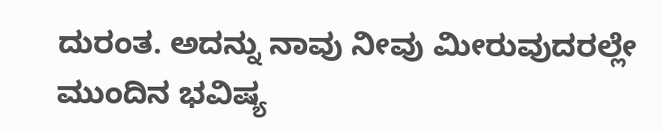ದುರಂತ. ಅದನ್ನು ನಾವು ನೀವು ಮೀರುವುದರಲ್ಲೇ ಮುಂದಿನ ಭವಿಷ್ಯ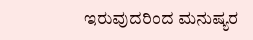ಇರುವುದರಿಂದ ಮನುಷ್ಯರ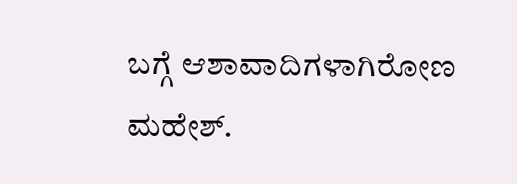ಬಗ್ಗೆ ಆಶಾವಾದಿಗಳಾಗಿರೋಣ ಮಹೇಶ್.